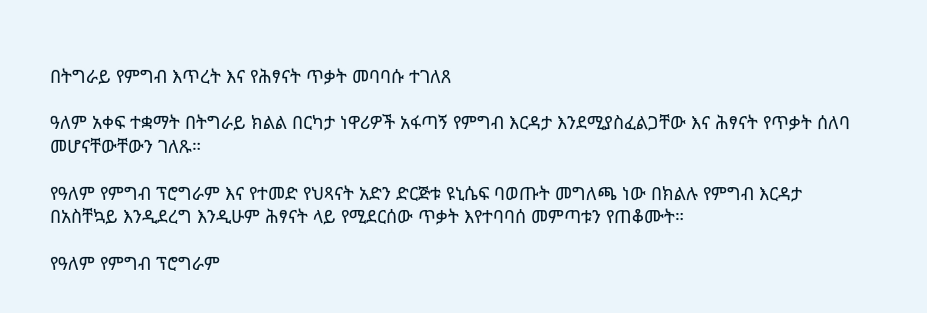በትግራይ የምግብ እጥረት እና የሕፃናት ጥቃት መባባሱ ተገለጸ

ዓለም አቀፍ ተቋማት በትግራይ ክልል በርካታ ነዋሪዎች አፋጣኝ የምግብ እርዳታ እንደሚያስፈልጋቸው እና ሕፃናት የጥቃት ሰለባ መሆናቸውቸውን ገለጹ።

የዓለም የምግብ ፕሮግራም እና የተመድ የህጻናት አድን ድርጅቱ ዩኒሴፍ ባወጡት መግለጫ ነው በክልሉ የምግብ እርዳታ በአስቸኳይ እንዲደረግ እንዲሁም ሕፃናት ላይ የሚደርሰው ጥቃት እየተባባሰ መምጣቱን የጠቆሙት።

የዓለም የምግብ ፕሮግራም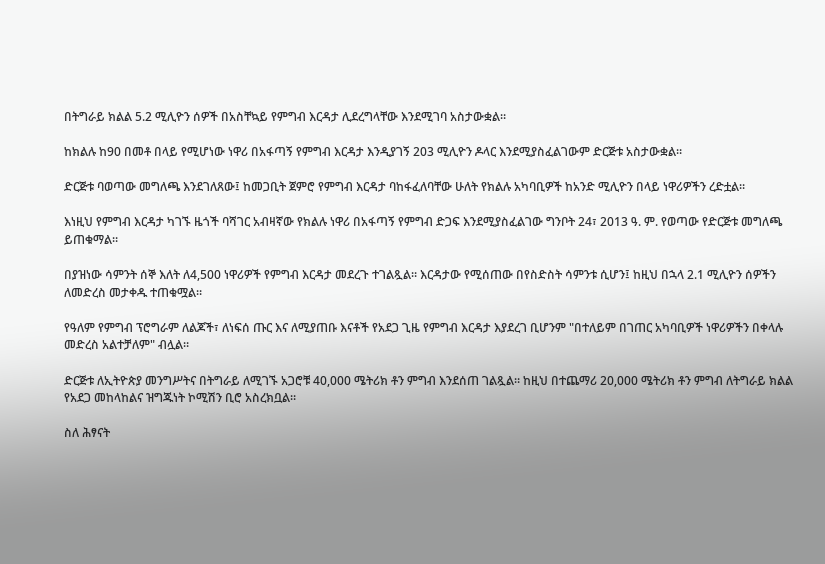በትግራይ ክልል 5.2 ሚሊዮን ሰዎች በአስቸኳይ የምግብ እርዳታ ሊደረግላቸው እንደሚገባ አስታውቋል።

ከክልሉ ከ90 በመቶ በላይ የሚሆነው ነዋሪ በአፋጣኝ የምግብ እርዳታ እንዲያገኝ 203 ሚሊዮን ዶላር እንደሚያስፈልገውም ድርጅቱ አስታውቋል።

ድርጅቱ ባወጣው መግለጫ እንደገለጸው፤ ከመጋቢት ጀምሮ የምግብ እርዳታ ባከፋፈለባቸው ሁለት የክልሉ አካባቢዎች ከአንድ ሚሊዮን በላይ ነዋሪዎችን ረድቷል።

እነዚህ የምግብ እርዳታ ካገኙ ዜጎች ባሻገር አብዛኛው የክልሉ ነዋሪ በአፋጣኝ የምግብ ድጋፍ እንደሚያስፈልገው ግንቦት 24፣ 2013 ዓ. ም. የወጣው የድርጅቱ መግለጫ ይጠቁማል።

በያዝነው ሳምንት ሰኞ እለት ለ4,500 ነዋሪዎች የምግብ እርዳታ መደረጉ ተገልጿል። እርዳታው የሚሰጠው በየስድስት ሳምንቱ ሲሆን፤ ከዚህ በኋላ 2.1 ሚሊዮን ሰዎችን ለመድረስ መታቀዱ ተጠቁሟል።

የዓለም የምግብ ፕሮግራም ለልጆች፣ ለነፍሰ ጡር እና ለሚያጠቡ እናቶች የአደጋ ጊዜ የምግብ እርዳታ እያደረገ ቢሆንም "በተለይም በገጠር አካባቢዎች ነዋሪዎችን በቀላሉ መድረስ አልተቻለም" ብሏል።

ድርጅቱ ለኢትዮጵያ መንግሥትና በትግራይ ለሚገኙ አጋሮቹ 40,000 ሜትሪክ ቶን ምግብ እንደሰጠ ገልጿል። ከዚህ በተጨማሪ 20,000 ሜትሪክ ቶን ምግብ ለትግራይ ክልል የአደጋ መከላከልና ዝግጁነት ኮሚሽን ቢሮ አስረክቧል።

ስለ ሕፃናት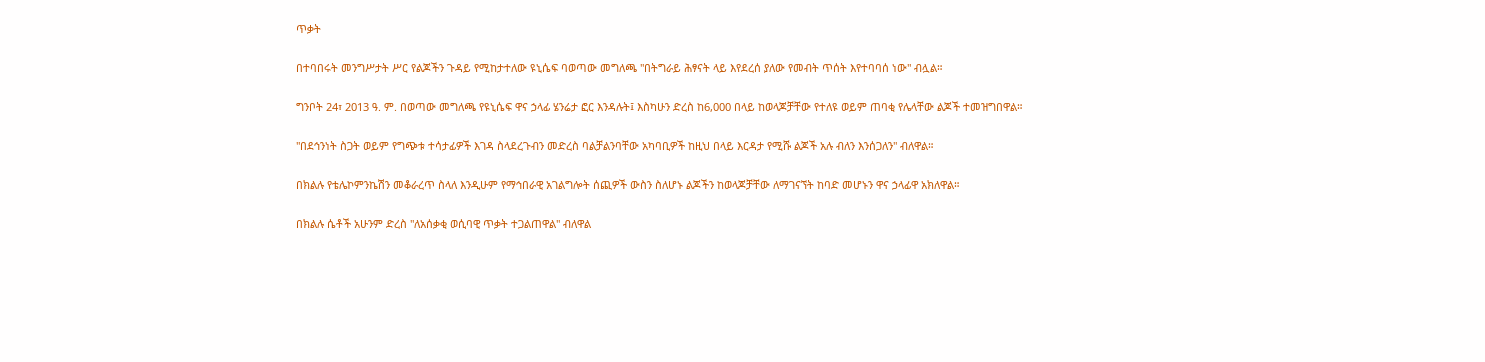ጥቃት

በተባበሩት መንግሥታት ሥር የልጆችን ጉዳይ የሚከታተለው ዩኒሴፍ ባወጣው መግለጫ "በትግራይ ሕፃናት ላይ እየደረሰ ያለው የመብት ጥሰት እየተባባሰ ነው" ብሏል።

ግንቦት 24፣ 2013 ዓ. ም. በወጣው መግለጫ የዩኒሴፍ ዋና ኃላፊ ሄንሬታ ፎር እንዳሉት፤ እስካሁን ድረስ ከ6,000 በላይ ከወላጆቻቸው የተለዩ ወይም ጠባቂ የሌላቸው ልጆች ተመዝግበዋል።

"በደኅንነት ስጋት ወይም የግጭቱ ተሳታፊዎች እገዳ ስላደረጉብን መድረስ ባልቻልንባቸው አካባቢዎች ከዚህ በላይ እርዳታ የሚሹ ልጆች አሉ ብለን እንሰጋለን" ብለዋል።

በክልሉ የቴሌኮምንኬሽን መቆራረጥ ስላለ እንዲሁም የማኅበራዊ አገልግሎት ሰጪዎች ውስን ስለሆኑ ልጆችን ከወላጆቻቸው ለማገናኘት ከባድ መሆኑን ዋና ኃላፊዋ አክለዋል።

በክልሉ ሴቶች አሁንም ድረስ "ለአሰቃቂ ወሲባዊ ጥቃት ተጋልጠዋል" ብለዋል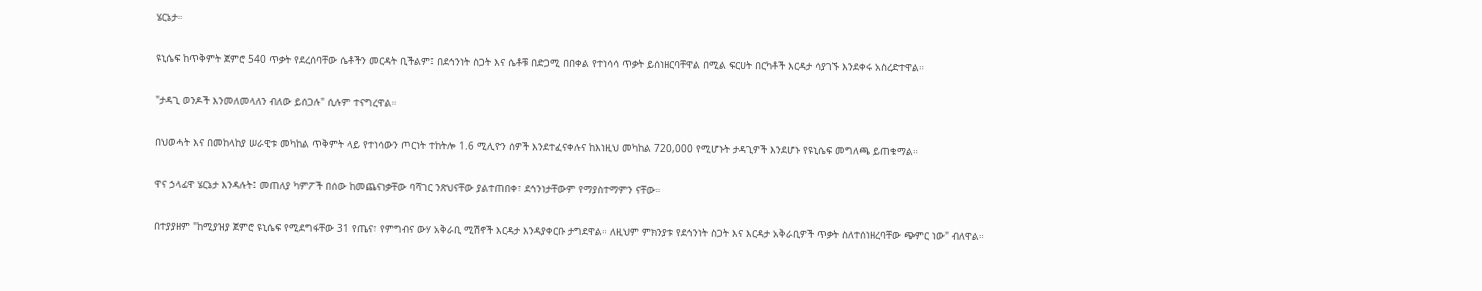ሄርኔታ።

ዩኒሴፍ ከጥቅምት ጀምሮ 540 ጥቃት የደረሰባቸው ሴቶችን መርዳት ቢችልም፤ በደኅንነት ስጋት እና ሴቶቹ በድጋሚ በበቀል የተነሳሳ ጥቃት ይሰነዘርባቸዋል በሚል ፍርሀት በርካቶች እርዳታ ሳያገኙ እንደቀሩ አስረድተዋል።

"ታዳጊ ወንዶች እንመለመላለን ብለው ይሰጋሉ" ሲሉም ተናግረዋል።

በህወሓት እና በመከላከያ ሠራዊቱ መካከል ጥቅምት ላይ የተነሳውን ጦርነት ተከትሎ 1.6 ሚሊዮን ሰዎች እንደተፈናቀሉና ከእነዚህ መካከል 720,000 የሚሆኑት ታዳጊዎች እንደሆኑ የዩኒሴፍ መግለጫ ይጠቁማል።

ዋና ኃላፊዋ ሄርኔታ እንዳሉት፤ መጠለያ ካምፖች በሰው ከመጨናነቃቸው ባሻገር ንጽህናቸው ያልተጠበቀ፣ ደኅንነታቸውም የማያስተማምን ናቸው።

በተያያዘም "ከሚያዝያ ጀምሮ ዩኒሴፍ የሚደግፋቸው 31 የጤና፣ የምግብና ውሃ አቅራቢ ሚሽኖች እርዳታ እንዳያቀርቡ ታግደዋል። ለዚህም ምክንያቱ የደኅንነት ስጋት እና እርዳታ አቅራቢዎች ጥቃት ስለተሰነዘረባቸው ጭምር ነው" ብለዋል።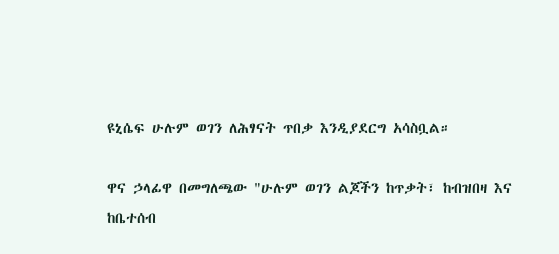ዩኒሴፍ ሁሉም ወገን ለሕፃናት ጥበቃ እንዲያደርግ አሳስቧል።

ዋና ኃላፊዋ በመግለጫው "ሁሉም ወገን ልጆችን ከጥቃት፣ ከብዝበዛ እና ከቤተሰብ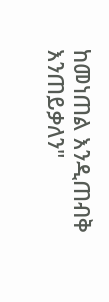ከመነጠል እንዲጠብቅ እንጠይቃለን"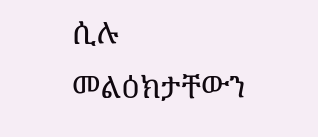ሲሉ መልዕክታቸውን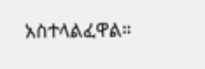አስተላልፈዋል።